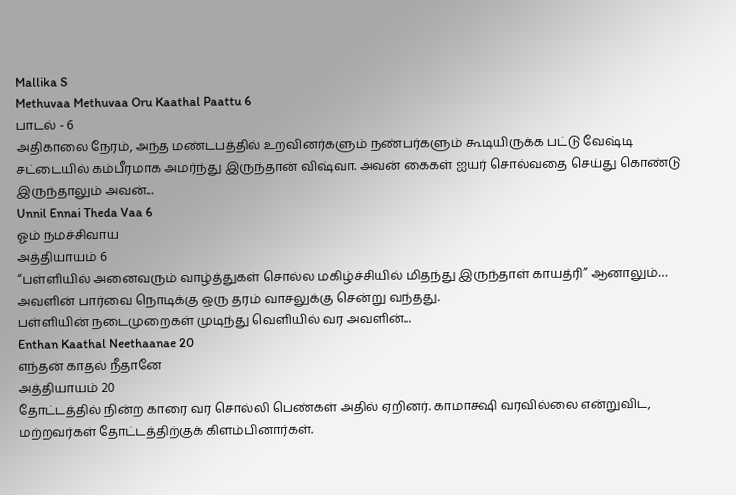Mallika S
Methuvaa Methuvaa Oru Kaathal Paattu 6
பாடல் - 6
அதிகாலை நேரம், அந்த மண்டபத்தில் உறவினர்களும் நண்பர்களும் கூடியிருக்க பட்டு வேஷ்டி சட்டையில் கம்பீரமாக அமர்ந்து இருந்தான் விஷ்வா. அவன் கைகள் ஐயர் சொல்வதை செய்து கொண்டு இருந்தாலும் அவன்...
Unnil Ennai Theda Vaa 6
ஓம் நமச்சிவாய
அத்தியாயம் 6
“பள்ளியில் அனைவரும் வாழ்த்துகள் சொல்ல மகிழ்ச்சியில் மிதந்து இருந்தாள் காயத்ரி” ஆனாலும்… அவளின் பார்வை நொடிக்கு ஒரு தரம் வாசலுக்கு சென்று வந்தது.
பள்ளியின் நடைமுறைகள் முடிந்து வெளியில் வர அவளின்...
Enthan Kaathal Neethaanae 20
எந்தன் காதல் நீதானே
அத்தியாயம் 20
தோட்டத்தில் நின்ற காரை வர சொல்லி பெண்கள் அதில் ஏறினர். காமாக்ஷி வரவில்லை என்றுவிட, மற்றவர்கள் தோட்டத்திற்குக் கிளம்பினார்கள்.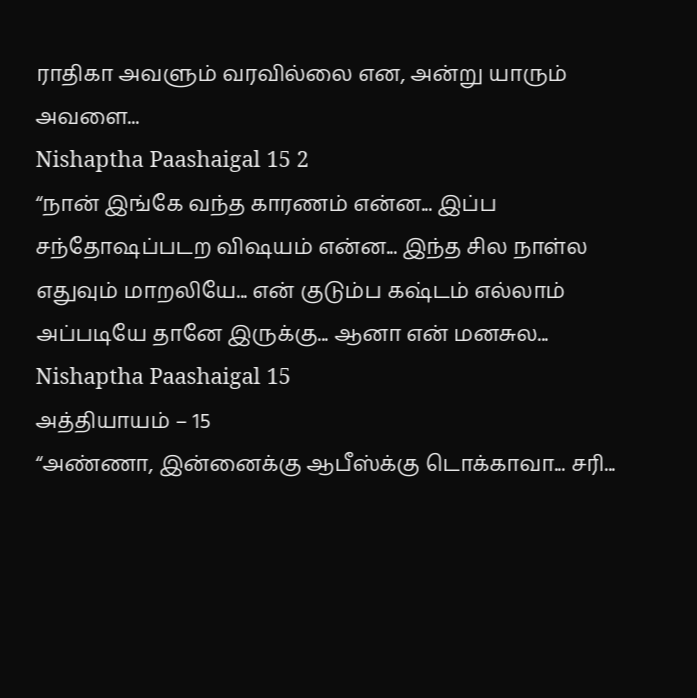ராதிகா அவளும் வரவில்லை என, அன்று யாரும் அவளை...
Nishaptha Paashaigal 15 2
“நான் இங்கே வந்த காரணம் என்ன... இப்ப சந்தோஷப்படற விஷயம் என்ன... இந்த சில நாள்ல எதுவும் மாறலியே... என் குடும்ப கஷ்டம் எல்லாம் அப்படியே தானே இருக்கு... ஆனா என் மனசுல...
Nishaptha Paashaigal 15
அத்தியாயம் – 15
“அண்ணா, இன்னைக்கு ஆபீஸ்க்கு டொக்காவா... சரி...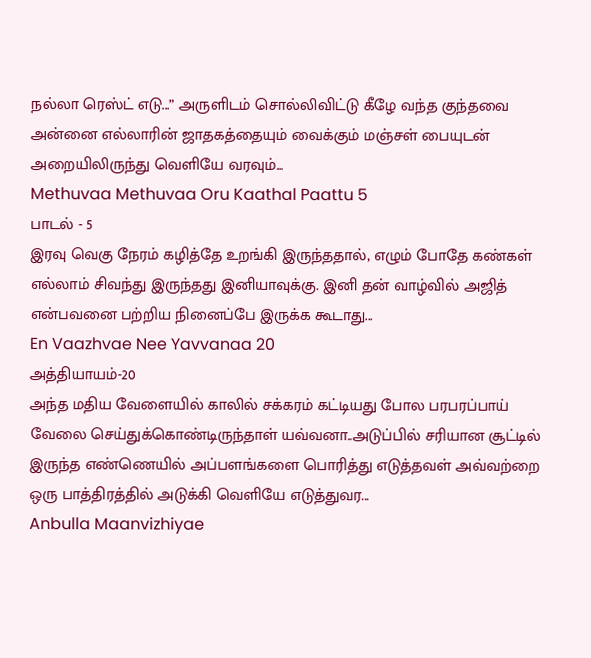நல்லா ரெஸ்ட் எடு...” அருளிடம் சொல்லிவிட்டு கீழே வந்த குந்தவை அன்னை எல்லாரின் ஜாதகத்தையும் வைக்கும் மஞ்சள் பையுடன் அறையிலிருந்து வெளியே வரவும்...
Methuvaa Methuvaa Oru Kaathal Paattu 5
பாடல் - 5
இரவு வெகு நேரம் கழித்தே உறங்கி இருந்ததால், எழும் போதே கண்கள் எல்லாம் சிவந்து இருந்தது இனியாவுக்கு. இனி தன் வாழ்வில் அஜித் என்பவனை பற்றிய நினைப்பே இருக்க கூடாது...
En Vaazhvae Nee Yavvanaa 20
அத்தியாயம்-20
அந்த மதிய வேளையில் காலில் சக்கரம் கட்டியது போல பரபரப்பாய் வேலை செய்துக்கொண்டிருந்தாள் யவ்வனா..அடுப்பில் சரியான சூட்டில் இருந்த எண்ணெயில் அப்பளங்களை பொரித்து எடுத்தவள் அவ்வற்றை ஒரு பாத்திரத்தில் அடுக்கி வெளியே எடுத்துவர...
Anbulla Maanvizhiyae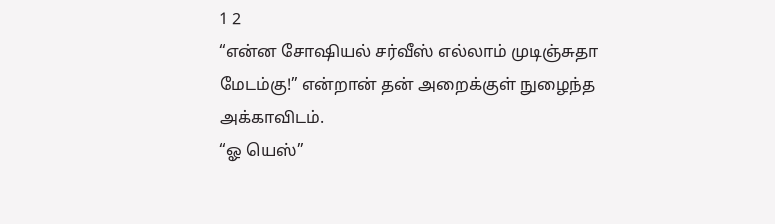1 2
“என்ன சோஷியல் சர்வீஸ் எல்லாம் முடிஞ்சுதா மேடம்கு!” என்றான் தன் அறைக்குள் நுழைந்த அக்காவிடம்.
“ஓ யெஸ்”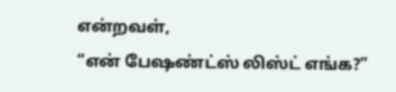என்றவள்,
“என் பேஷண்ட்ஸ் லிஸ்ட் எங்க?”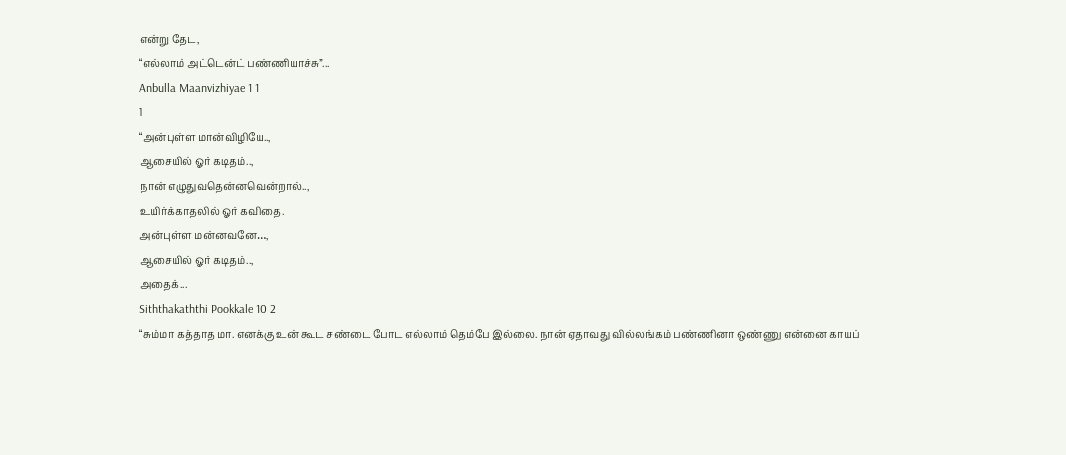என்று தேட,
“எல்லாம் அட்டென்ட் பண்ணியாச்சு”...
Anbulla Maanvizhiyae 1 1
1
“அன்புள்ள மான்விழியே..,
ஆசையில் ஓர் கடிதம்..,
நான் எழுதுவதென்னவென்றால்..,
உயிர்க்காதலில் ஓர் கவிதை.
அன்புள்ள மன்னவனே…,
ஆசையில் ஓர் கடிதம்..,
அதைக்...
Siththakaththi Pookkale 10 2
“சும்மா கத்தாத மா. எனக்கு உன் கூட சண்டை போட எல்லாம் தெம்பே இல்லை. நான் ஏதாவது வில்லங்கம் பண்ணினா ஒண்ணு என்னை காயப்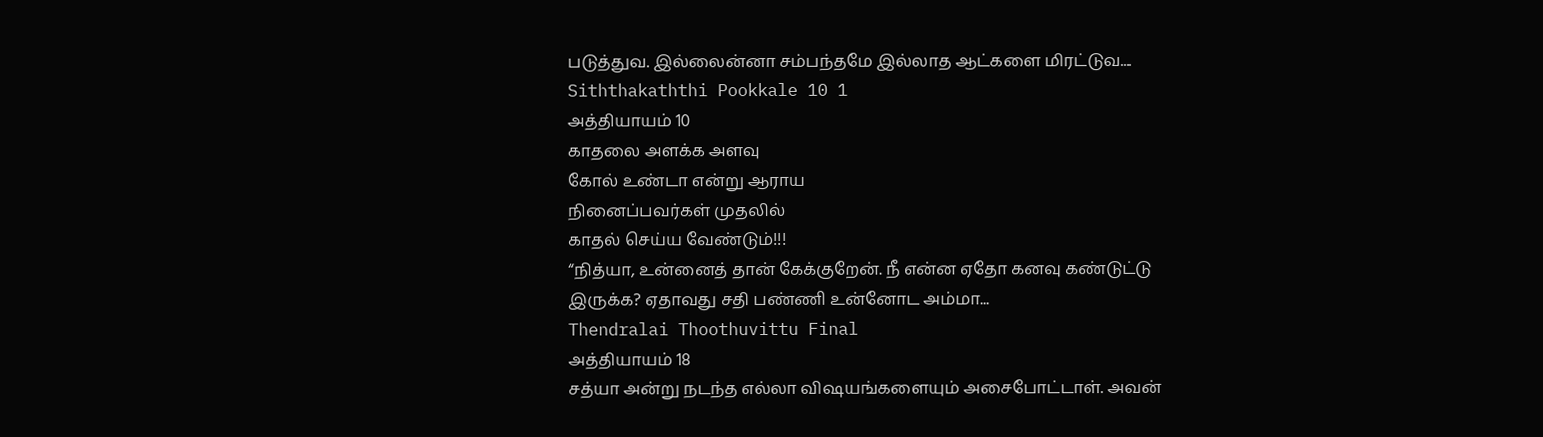படுத்துவ. இல்லைன்னா சம்பந்தமே இல்லாத ஆட்களை மிரட்டுவ....
Siththakaththi Pookkale 10 1
அத்தியாயம் 10
காதலை அளக்க அளவு
கோல் உண்டா என்று ஆராய
நினைப்பவர்கள் முதலில்
காதல் செய்ய வேண்டும்!!!
“நித்யா, உன்னைத் தான் கேக்குறேன். நீ என்ன ஏதோ கனவு கண்டுட்டு இருக்க? ஏதாவது சதி பண்ணி உன்னோட அம்மா...
Thendralai Thoothuvittu Final
அத்தியாயம் 18
சத்யா அன்று நடந்த எல்லா விஷயங்களையும் அசைபோட்டாள். அவன்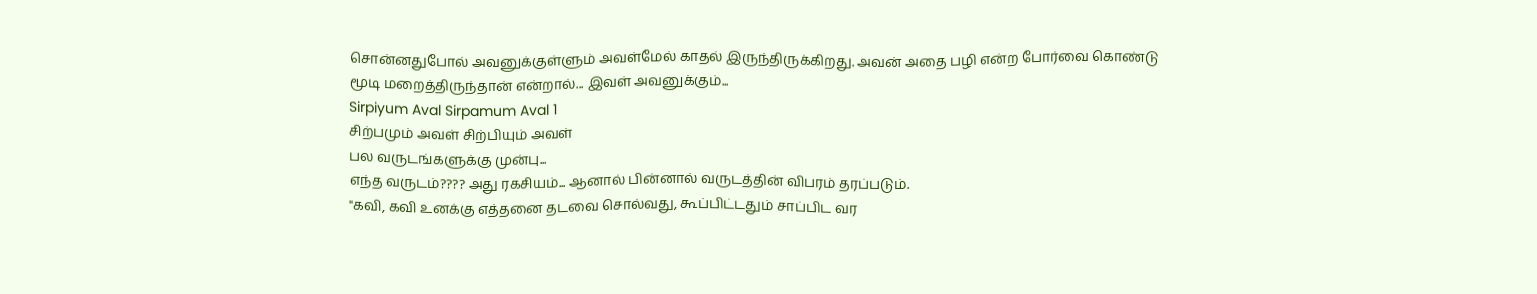சொன்னதுபோல் அவனுக்குள்ளும் அவள்மேல் காதல் இருந்திருக்கிறது. அவன் அதை பழி என்ற போர்வை கொண்டு மூடி மறைத்திருந்தான் என்றால்... இவள் அவனுக்கும்...
Sirpiyum Aval Sirpamum Aval 1
சிற்பமும் அவள் சிற்பியும் அவள்
பல வருடங்களுக்கு முன்பு...
எந்த வருடம்???? அது ரகசியம்... ஆனால் பின்னால் வருடத்தின் விபரம் தரப்படும்.
"கவி, கவி உனக்கு எத்தனை தடவை சொல்வது, கூப்பிட்டதும் சாப்பிட வர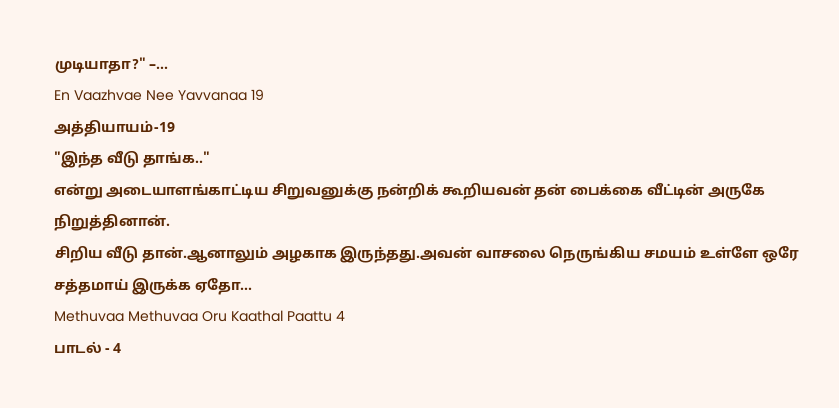முடியாதா?" –...
En Vaazhvae Nee Yavvanaa 19
அத்தியாயம்-19
"இந்த வீடு தாங்க.."
என்று அடையாளங்காட்டிய சிறுவனுக்கு நன்றிக் கூறியவன் தன் பைக்கை வீட்டின் அருகே நிறுத்தினான்.
சிறிய வீடு தான்.ஆனாலும் அழகாக இருந்தது.அவன் வாசலை நெருங்கிய சமயம் உள்ளே ஒரே சத்தமாய் இருக்க ஏதோ...
Methuvaa Methuvaa Oru Kaathal Paattu 4
பாடல் - 4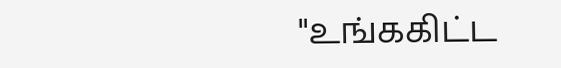"உங்ககிட்ட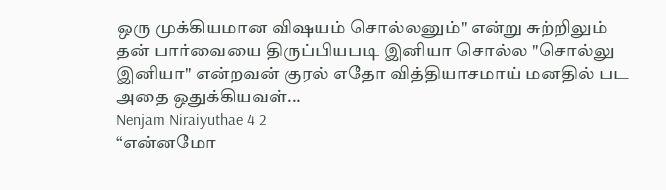ஒரு முக்கியமான விஷயம் சொல்லனும்" என்று சுற்றிலும் தன் பார்வையை திருப்பியபடி இனியா சொல்ல "சொல்லு இனியா" என்றவன் குரல் எதோ வித்தியாசமாய் மனதில் பட அதை ஒதுக்கியவள்...
Nenjam Niraiyuthae 4 2
“என்னமோ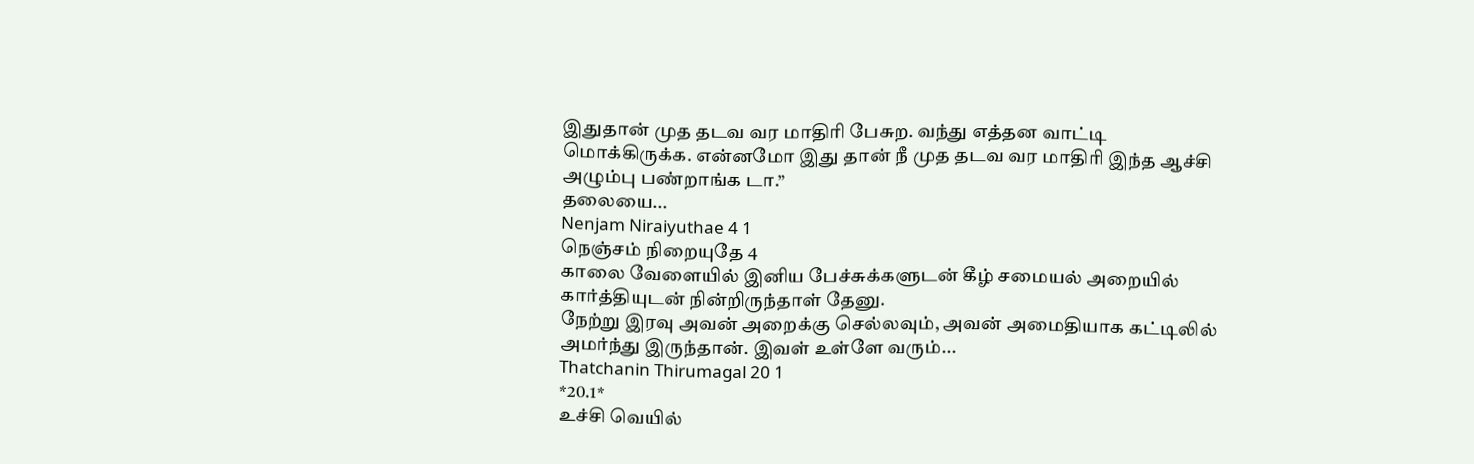இதுதான் முத தடவ வர மாதிரி பேசுற. வந்து எத்தன வாட்டி மொக்கிருக்க. என்னமோ இது தான் நீ முத தடவ வர மாதிரி இந்த ஆச்சி அழும்பு பண்றாங்க டா.”
தலையை...
Nenjam Niraiyuthae 4 1
நெஞ்சம் நிறையுதே 4
காலை வேளையில் இனிய பேச்சுக்களுடன் கீழ் சமையல் அறையில் கார்த்தியுடன் நின்றிருந்தாள் தேனு.
நேற்று இரவு அவன் அறைக்கு செல்லவும், அவன் அமைதியாக கட்டிலில் அமர்ந்து இருந்தான். இவள் உள்ளே வரும்...
Thatchanin Thirumagal 20 1
*20.1*
உச்சி வெயில்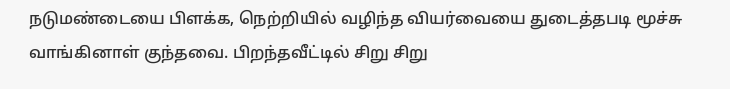நடுமண்டையை பிளக்க, நெற்றியில் வழிந்த வியர்வையை துடைத்தபடி மூச்சு வாங்கினாள் குந்தவை. பிறந்தவீட்டில் சிறு சிறு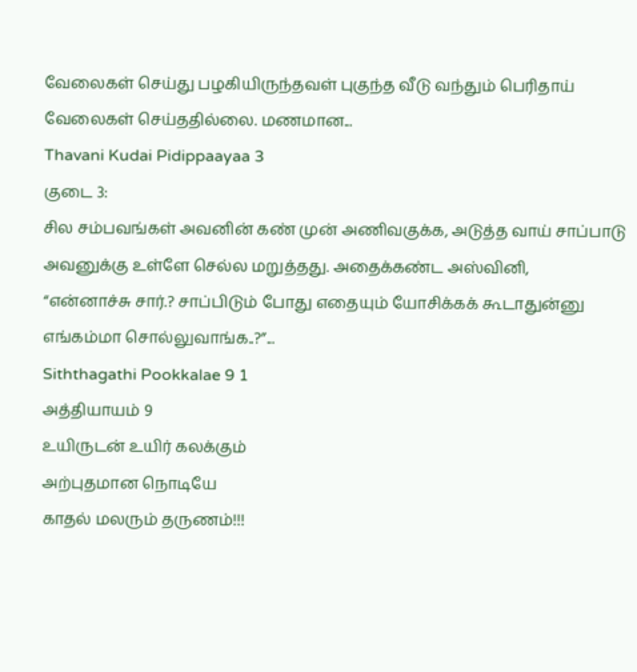வேலைகள் செய்து பழகியிருந்தவள் புகுந்த வீடு வந்தும் பெரிதாய் வேலைகள் செய்ததில்லை. மணமான...
Thavani Kudai Pidippaayaa 3
குடை 3:
சில சம்பவங்கள் அவனின் கண் முன் அணிவகுக்க, அடுத்த வாய் சாப்பாடு அவனுக்கு உள்ளே செல்ல மறுத்தது. அதைக்கண்ட அஸ்வினி,
“என்னாச்சு சார்.? சாப்பிடும் போது எதையும் யோசிக்கக் கூடாதுன்னு எங்கம்மா சொல்லுவாங்க..?”...
Siththagathi Pookkalae 9 1
அத்தியாயம் 9
உயிருடன் உயிர் கலக்கும்
அற்புதமான நொடியே
காதல் மலரும் தருணம்!!!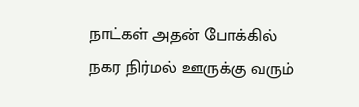நாட்கள் அதன் போக்கில் நகர நிர்மல் ஊருக்கு வரும்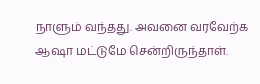நாளும் வந்தது. அவனை வரவேற்க ஆஷா மட்டுமே சென்றிருந்தாள்.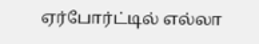ஏர்போர்ட்டில் எல்லா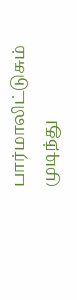பார்மாலிட்டுசும் முடிந்து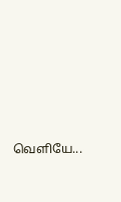வெளியே...